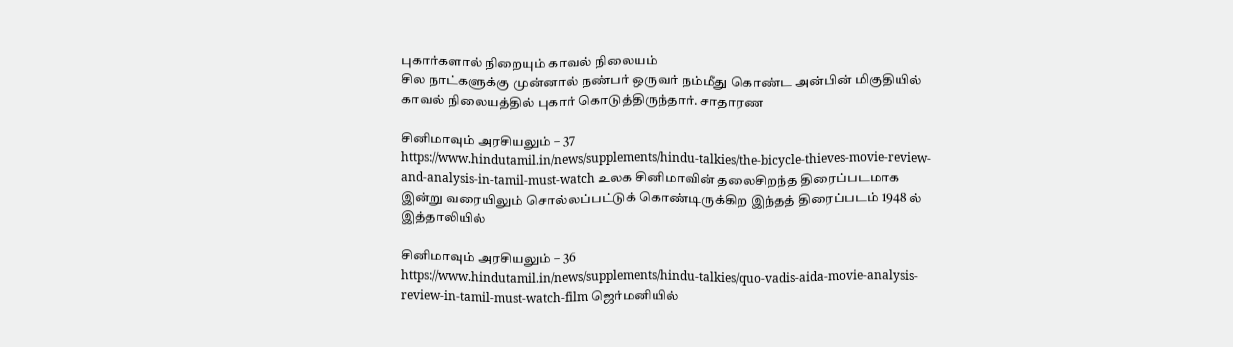புகார்களால் நிறையும் காவல் நிலையம்
சில நாட்களுக்கு முன்னால் நண்பர் ஒருவர் நம்மீது கொண்ட அன்பின் மிகுதியில் காவல் நிலையத்தில் புகார் கொடுத்திருந்தார். சாதாரண

சினிமாவும் அரசியலும் – 37
https://www.hindutamil.in/news/supplements/hindu-talkies/the-bicycle-thieves-movie-review-and-analysis-in-tamil-must-watch உலக சினிமாவின் தலைசிறந்த திரைப்படமாக இன்று வரையிலும் சொல்லப்பட்டுக் கொண்டிருக்கிற இந்தத் திரைப்படம் 1948 ல் இத்தாலியில்

சினிமாவும் அரசியலும் – 36
https://www.hindutamil.in/news/supplements/hindu-talkies/quo-vadis-aida-movie-analysis-review-in-tamil-must-watch-film ஜெர்மனியில்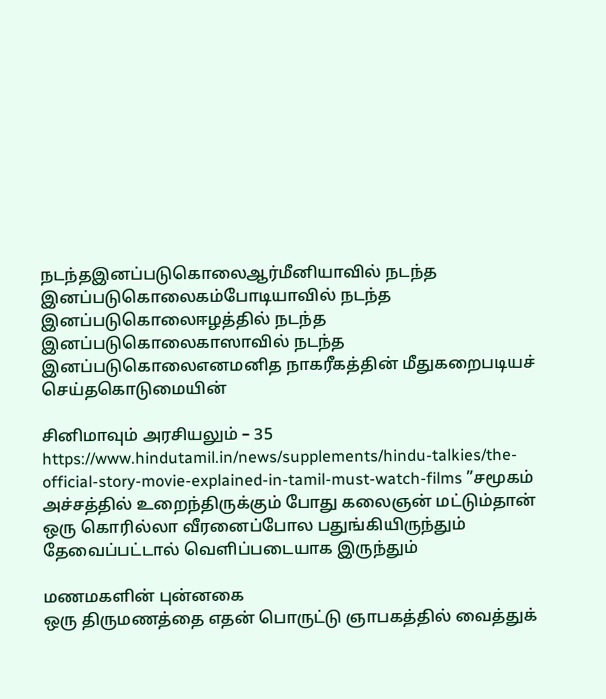நடந்தஇனப்படுகொலைஆர்மீனியாவில் நடந்த இனப்படுகொலைகம்போடியாவில் நடந்த இனப்படுகொலைஈழத்தில் நடந்த இனப்படுகொலைகாஸாவில் நடந்த இனப்படுகொலைஎனமனித நாகரீகத்தின் மீதுகறைபடியச் செய்தகொடுமையின்

சினிமாவும் அரசியலும் – 35
https://www.hindutamil.in/news/supplements/hindu-talkies/the-official-story-movie-explained-in-tamil-must-watch-films ”சமூகம் அச்சத்தில் உறைந்திருக்கும் போது கலைஞன் மட்டும்தான் ஒரு கொரில்லா வீரனைப்போல பதுங்கியிருந்தும் தேவைப்பட்டால் வெளிப்படையாக இருந்தும்

மணமகளின் புன்னகை
ஒரு திருமணத்தை எதன் பொருட்டு ஞாபகத்தில் வைத்துக்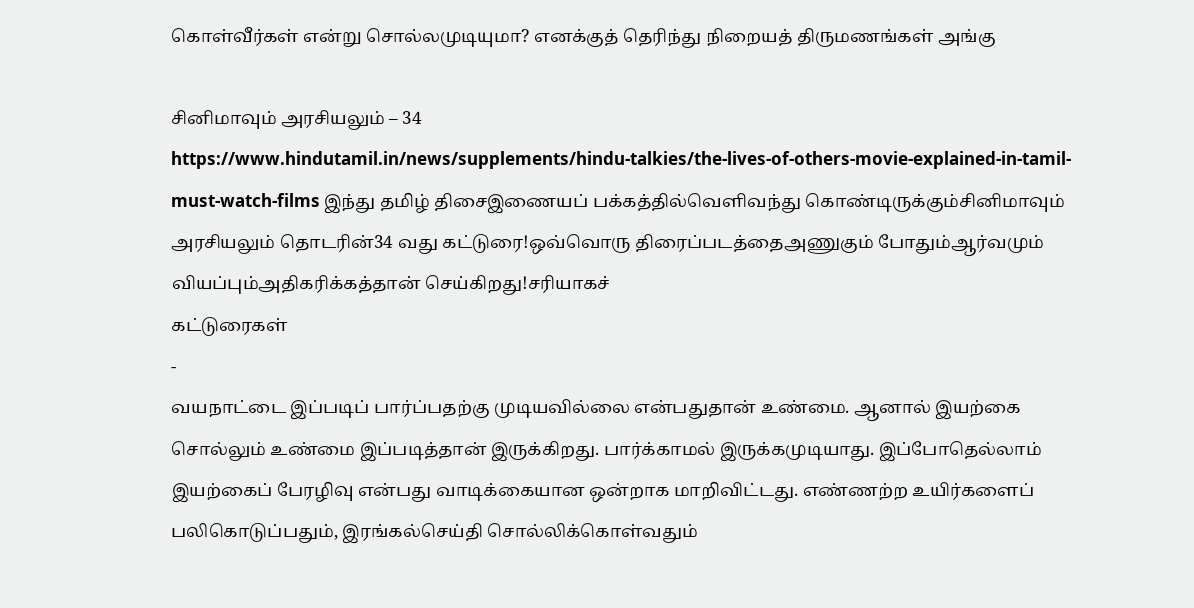கொள்வீர்கள் என்று சொல்லமுடியுமா? எனக்குத் தெரிந்து நிறையத் திருமணங்கள் அங்கு

சினிமாவும் அரசியலும் – 34
https://www.hindutamil.in/news/supplements/hindu-talkies/the-lives-of-others-movie-explained-in-tamil-must-watch-films இந்து தமிழ் திசைஇணையப் பக்கத்தில்வெளிவந்து கொண்டிருக்கும்சினிமாவும் அரசியலும் தொடரின்34 வது கட்டுரை!ஒவ்வொரு திரைப்படத்தைஅணுகும் போதும்ஆர்வமும் வியப்பும்அதிகரிக்கத்தான் செய்கிறது!சரியாகச்
கட்டுரைகள்
-
வயநாட்டை இப்படிப் பார்ப்பதற்கு முடியவில்லை என்பதுதான் உண்மை. ஆனால் இயற்கை சொல்லும் உண்மை இப்படித்தான் இருக்கிறது. பார்க்காமல் இருக்கமுடியாது. இப்போதெல்லாம் இயற்கைப் பேரழிவு என்பது வாடிக்கையான ஒன்றாக மாறிவிட்டது. எண்ணற்ற உயிர்களைப் பலிகொடுப்பதும், இரங்கல்செய்தி சொல்லிக்கொள்வதும்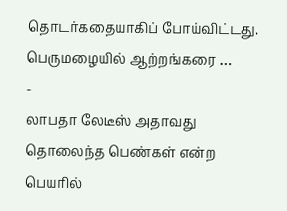தொடர்கதையாகிப் போய்விட்டது. பெருமழையில் ஆற்றங்கரை …
-
லாபதா லேடீஸ் அதாவது தொலைந்த பெண்கள் என்ற பெயரில்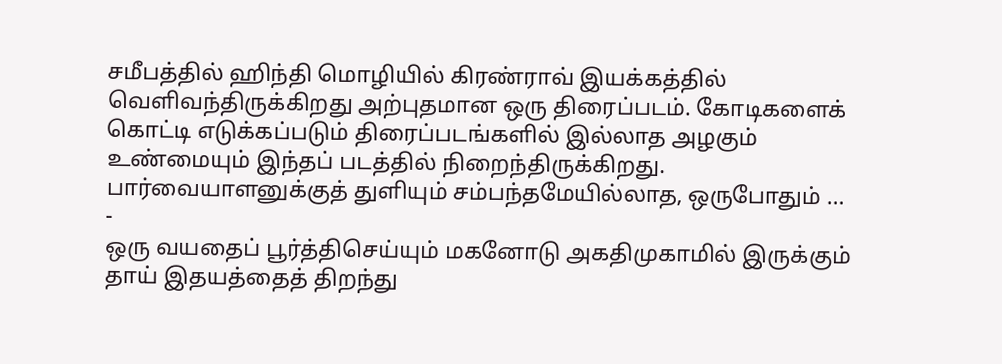சமீபத்தில் ஹிந்தி மொழியில் கிரண்ராவ் இயக்கத்தில் வெளிவந்திருக்கிறது அற்புதமான ஒரு திரைப்படம். கோடிகளைக் கொட்டி எடுக்கப்படும் திரைப்படங்களில் இல்லாத அழகும் உண்மையும் இந்தப் படத்தில் நிறைந்திருக்கிறது. பார்வையாளனுக்குத் துளியும் சம்பந்தமேயில்லாத, ஒருபோதும் …
-
ஒரு வயதைப் பூர்த்திசெய்யும் மகனோடு அகதிமுகாமில் இருக்கும் தாய் இதயத்தைத் திறந்து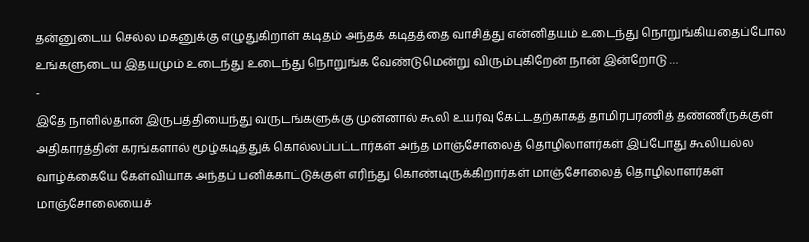தன்னுடைய செல்ல மகனுக்கு எழுதுகிறாள் கடிதம் அந்தக் கடிதத்தை வாசித்து என்னிதயம் உடைந்து நொறுங்கியதைப்போல உங்களுடைய இதயமும் உடைந்து உடைந்து நொறுங்க வேண்டுமென்று விரும்புகிறேன் நான் இன்றோடு …
-
இதே நாளில்தான் இருபத்தியைந்து வருடங்களுக்கு முன்னால் கூலி உயர்வு கேட்டதற்காகத் தாமிரபரணித் தண்ணீருக்குள் அதிகாரத்தின் கரங்களால் மூழ்கடித்துக் கொல்லப்பட்டார்கள் அந்த மாஞ்சோலைத் தொழிலாளர்கள் இப்போது கூலியல்ல வாழ்க்கையே கேள்வியாக அந்தப் பனிக்காட்டுக்குள் எரிந்து கொண்டிருக்கிறார்கள் மாஞ்சோலைத் தொழிலாளர்கள் மாஞ்சோலையைச்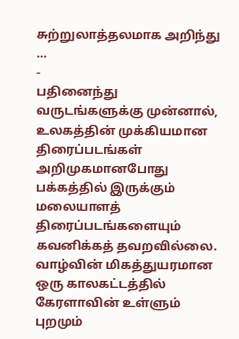சுற்றுலாத்தலமாக அறிந்து …
-
பதினைந்து வருடங்களுக்கு முன்னால், உலகத்தின் முக்கியமான திரைப்படங்கள் அறிமுகமானபோது பக்கத்தில் இருக்கும் மலையாளத் திரைப்படங்களையும் கவனிக்கத் தவறவில்லை. வாழ்வின் மிகத்துயரமான ஒரு காலகட்டத்தில் கேரளாவின் உள்ளும் புறமும்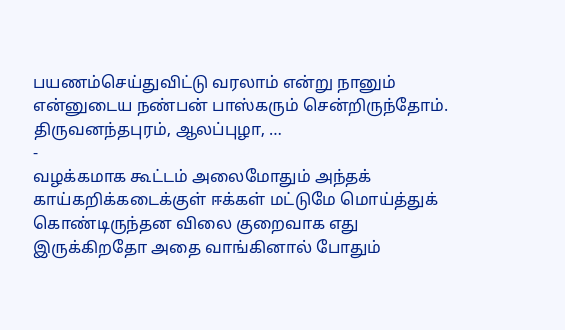பயணம்செய்துவிட்டு வரலாம் என்று நானும் என்னுடைய நண்பன் பாஸ்கரும் சென்றிருந்தோம். திருவனந்தபுரம், ஆலப்புழா, …
-
வழக்கமாக கூட்டம் அலைமோதும் அந்தக் காய்கறிக்கடைக்குள் ஈக்கள் மட்டுமே மொய்த்துக் கொண்டிருந்தன விலை குறைவாக எது இருக்கிறதோ அதை வாங்கினால் போதும்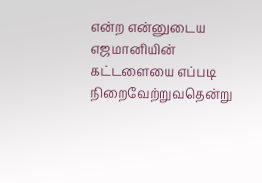என்ற என்னுடைய எஜமானியின் கட்டளையை எப்படி நிறைவேற்றுவதென்று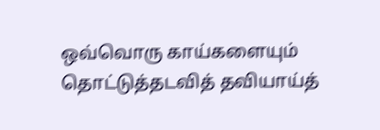ஒவ்வொரு காய்களையும் தொட்டுத்தடவித் தவியாய்த்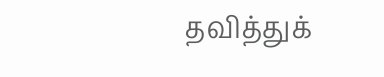தவித்துக்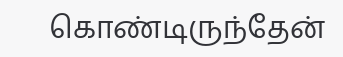கொண்டிருந்தேன்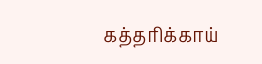கத்தரிக்காய்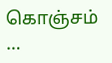கொஞ்சம் …